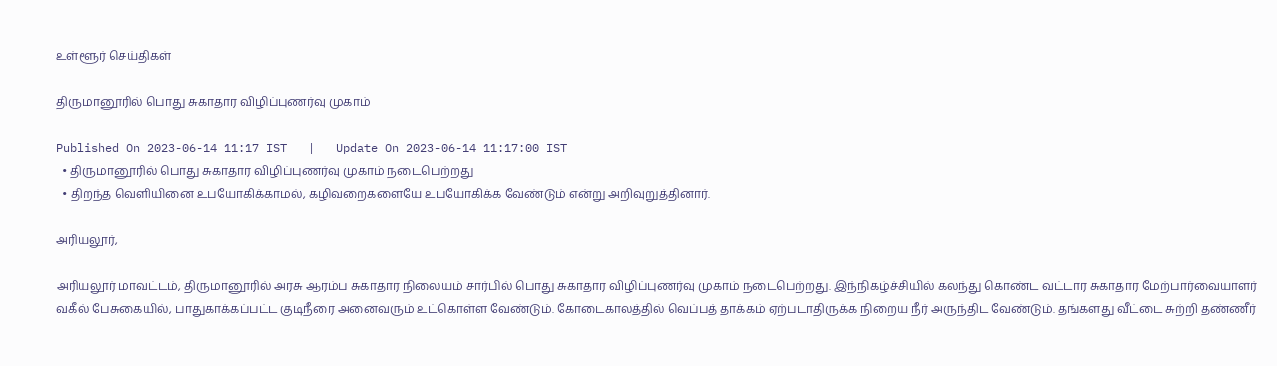உள்ளூர் செய்திகள்

திருமானூரில் பொது சுகாதார விழிப்புணர்வு முகாம்

Published On 2023-06-14 11:17 IST   |   Update On 2023-06-14 11:17:00 IST
  • திருமானூரில் பொது சுகாதார விழிப்புணர்வு முகாம் நடைபெற்றது
  • திறந்த வெளியினை உபயோகிக்காமல், கழிவறைகளையே உபயோகிக்க வேண்டும் என்று அறிவுறுத்தினார்.

அரியலூர்,

அரியலூர் மாவட்டம், திருமானூரில் அரசு ஆரம்ப சுகாதார நிலையம் சார்பில் பொது சுகாதார விழிப்புணர்வு முகாம் நடைபெற்றது. இந்நிகழ்ச்சியில் கலந்து கொண்ட வட்டார சுகாதார மேற்பார்வையாளர் வகீல் பேசுகையில், பாதுகாக்கப்பட்ட குடிநீரை அனைவரும் உட்கொள்ள வேண்டும். கோடைகாலத்தில் வெப்பத் தாக்கம் ஏற்படாதிருக்க நிறைய நீர் அருந்திட வேண்டும். தங்களது வீட்டை சுற்றி தண்ணீர்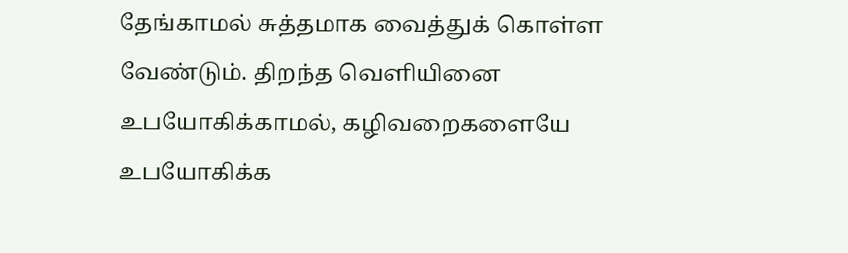தேங்காமல் சுத்தமாக வைத்துக் கொள்ள வேண்டும். திறந்த வெளியினை உபயோகிக்காமல், கழிவறைகளையே உபயோகிக்க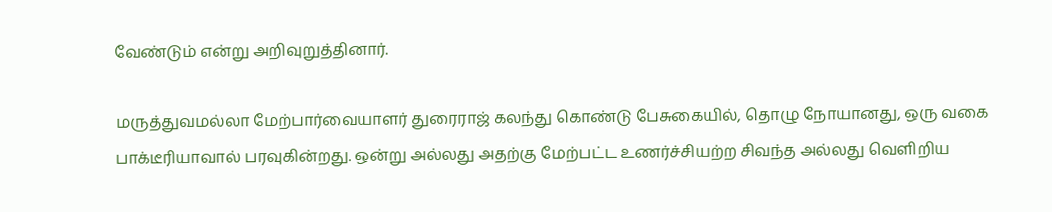வேண்டும் என்று அறிவுறுத்தினார்.

மருத்துவமல்லா மேற்பார்வையாளர் துரைராஜ் கலந்து கொண்டு பேசுகையில், தொழு நோயானது, ஒரு வகை பாக்டீரியாவால் பரவுகின்றது. ஒன்று அல்லது அதற்கு மேற்பட்ட உணர்ச்சியற்ற சிவந்த அல்லது வெளிறிய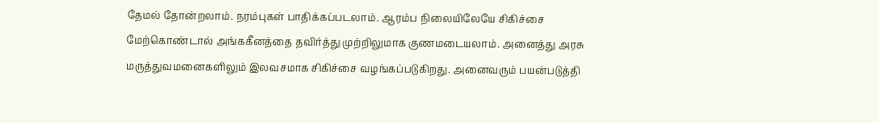தேமல் தோன்றலாம். நரம்புகள் பாதிக்கப்படலாம். ஆரம்ப நிலையிலேயே சிகிச்சை மேற்கொண்டால் அங்ககீனத்தை தவிர்த்து முற்றிலுமாக குணமடையலாம். அனைத்து அரசு மருத்துவமனைகளிலும் இலவசமாக சிகிச்சை வழங்கப்படுகிறது. அனைவரும் பயன்படுத்தி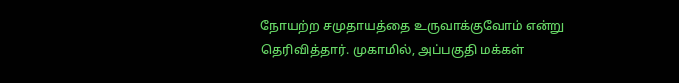நோயற்ற சமுதாயத்தை உருவாக்குவோம் என்று தெரிவித்தார். முகாமில், அப்பகுதி மக்கள்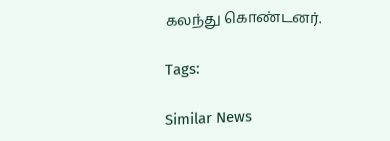கலந்து கொண்டனர்.

Tags:

Similar News